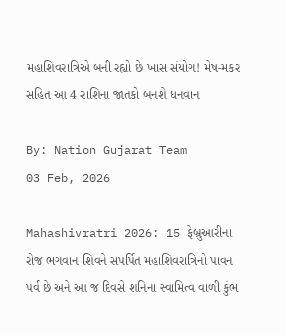મહાશિવરાત્રિએ બની રહ્યો છે ખાસ સંયોગ! મેષ-મકર સહિત આ 4 રાશિના જાતકો બનશે ધનવાન

By: Nation Gujarat Team
03 Feb, 2026

Mahashivratri 2026: 15 ફેબ્રુઆરીના રોજ ભગવાન શિવને સપર્પિત મહાશિવરાત્રિનો પાવન પર્વ છે અને આ જ દિવસે શનિના સ્વામિત્વ વાળી કુંભ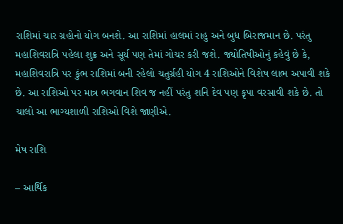રાશિમાં ચાર ગ્રહોનો યોગ બનશે. આ રાશિમાં હાલમાં રાહુ અને બુધ બિરાજમાન છે. પરંતુ મહાશિવરાત્રિ પહેલા શુક્ર અને સૂર્ય પણ તેમાં ગોચર કરી જશે. જ્યોતિષીઓનું કહેવું છે કે, મહાશિવરાત્રિ પર કુંભ રાશિમાં બની રહેલો ચતુર્ગ્રહી યોગ 4 રાશિઓને વિશેષ લાભ અપાવી શકે છે. આ રાશિઓ પર માત્ર ભગવાન શિવ જ નહીં પરંતુ શનિ દેવ પણ કૃપા વરસાવી શકે છે. તો ચાલો આ ભાગ્યશાળી રાશિઓ વિશે જાણીએ.

મેષ રાશિ

– આર્થિક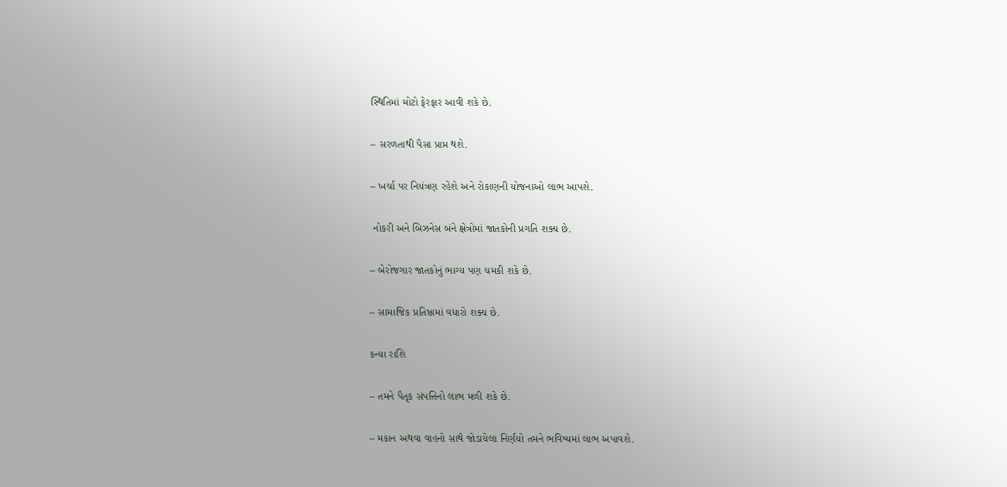સ્થિતિમાં મોટો ફેરફાર આવી શકે છે.

– સરળતાથી પૈસા પ્રાપ્ત થશે.

– ખર્ચા પર નિયંત્રણ રહેશે અને રોકાણની યોજનાઓ લાભ આપશે.

 નોકરી અને બિઝનેસ બંને ક્ષેત્રોમાં જાતકોની પ્રગતિ શક્ય છે.

– બેરોજગાર જાતકોનું ભાગ્ય પણ ચમકી શકે છે.

– સામાજિક પ્રતિષ્ઠામાં વધારો શક્ય છે.

કન્યા રાશિ

– તમને પૈતૃક સંપત્તિનો લાભ મળી શકે છે.

– મકાન અથવા વાહનો સાથે જોડાયેલા નિર્ણયો તમને ભવિષ્યમાં લાભ અપાવશે.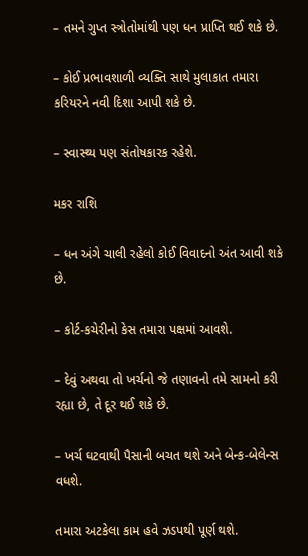– તમને ગુપ્ત સ્ત્રોતોમાંથી પણ ધન પ્રાપ્તિ થઈ શકે છે.

– કોઈ પ્રભાવશાળી વ્યક્તિ સાથે મુલાકાત તમારા કરિયરને નવી દિશા આપી શકે છે.

– સ્વાસ્થ્ય પણ સંતોષકારક રહેશે.

મકર રાશિ

– ધન અંગે ચાલી રહેલો કોઈ વિવાદનો અંત આવી શકે છે.

– કોર્ટ-કચેરીનો કેસ તમારા પક્ષમાં આવશે.

– દેવું અથવા તો ખર્ચનો જે તણાવનો તમે સામનો કરી રહ્યા છે, તે દૂર થઈ શકે છે.

– ખર્ચ ઘટવાથી પૈસાની બચત થશે અને બેન્ક-બેલેન્સ વધશે.

તમારા અટકેલા કામ હવે ઝડપથી પૂર્ણ થશે.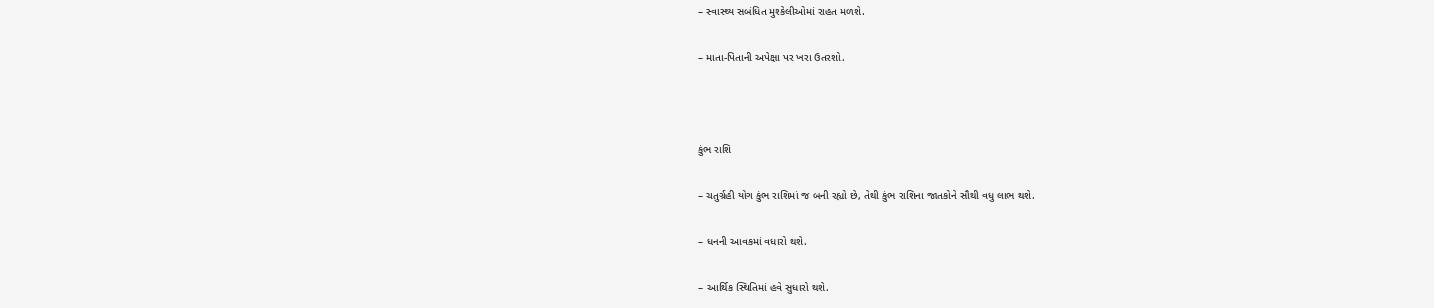– સ્વાસ્થ્ય સબંધિત મુશ્કેલીઓમાં રાહત મળશે.

– માતા-પિતાની અપેક્ષા પર ખરા ઉતરશો.



કુંભ રાશિ

– ચતુર્ગ્રહી યોગ કુંભ રાશિમાં જ બની રહ્યો છે, તેથી કુંભ રાશિના જાતકોને સૌથી વધુ લાભ થશે.

– ધનની આવકમાં વધારો થશે.

– આર્થિક સ્થિતિમાં હવે સુધારો થશે.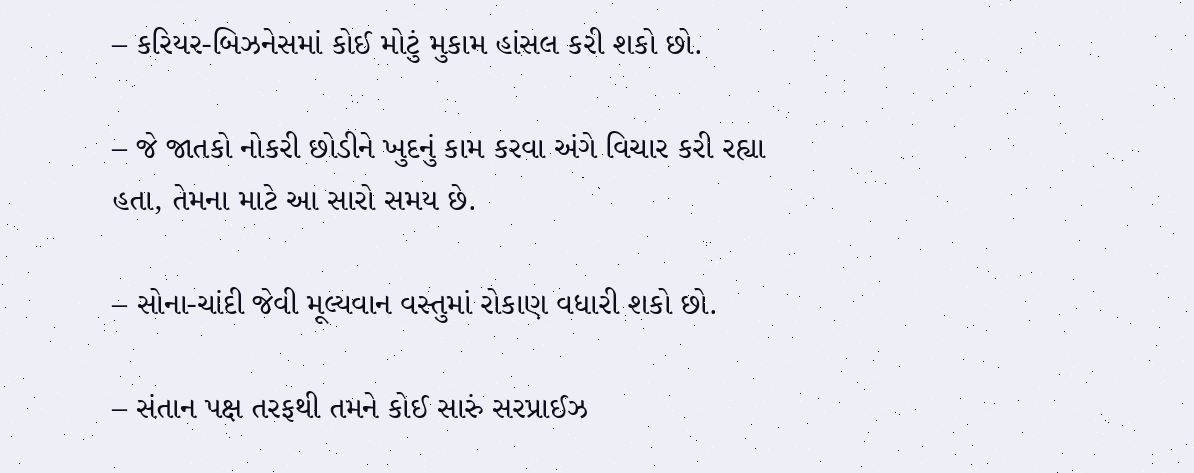– કરિયર-બિઝનેસમાં કોઈ મોટું મુકામ હાંસલ કરી શકો છો.

– જે જાતકો નોકરી છોડીને ખુદનું કામ કરવા અંગે વિચાર કરી રહ્યા હતા, તેમના માટે આ સારો સમય છે.

– સોના-ચાંદી જેવી મૂલ્યવાન વસ્તુમાં રોકાણ વધારી શકો છો.

– સંતાન પક્ષ તરફથી તમને કોઈ સારું સરપ્રાઈઝ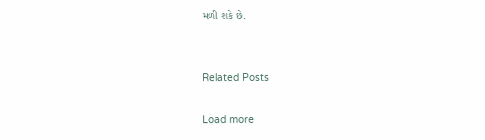મળી શકે છે.


Related Posts

Load more